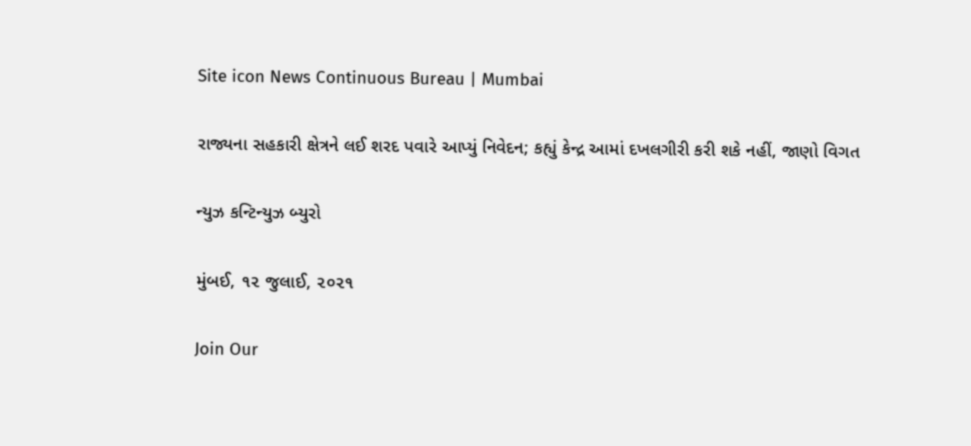Site icon News Continuous Bureau | Mumbai

રાજ્યના સહકારી ક્ષેત્રને લઈ શરદ પવારે આપ્યું નિવેદન; કહ્યું કેન્દ્ર આમાં દખલગીરી કરી શકે નહીં, જાણો વિગત

ન્યુઝ કન્ટિન્યુઝ બ્યુરો

મુંબઈ, ૧૨ જુલાઈ, ૨૦૨૧

Join Our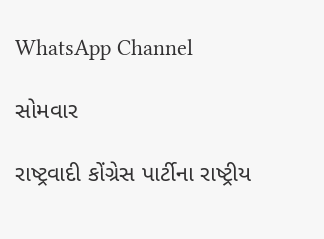WhatsApp Channel

સોમવાર

રાષ્ટ્રવાદી કોંગ્રેસ પાર્ટીના રાષ્ટ્રીય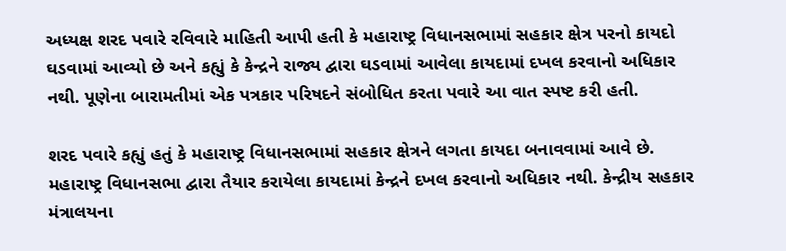અધ્યક્ષ શરદ પવારે રવિવારે માહિતી આપી હતી કે મહારાષ્ટ્ર વિધાનસભામાં સહકાર ક્ષેત્ર પરનો કાયદો ઘડવામાં આવ્યો છે અને કહ્યું કે કેન્દ્રને રાજ્ય દ્વારા ઘડવામાં આવેલા કાયદામાં દખલ કરવાનો અધિકાર નથી. પૂણેના બારામતીમાં એક પત્રકાર પરિષદને સંબોધિત કરતા પવારે આ વાત સ્પષ્ટ કરી હતી.

શરદ પવારે કહ્યું હતું કે મહારાષ્ટ્ર વિધાનસભામાં સહકાર ક્ષેત્રને લગતા કાયદા બનાવવામાં આવે છે. મહારાષ્ટ્ર વિધાનસભા દ્વારા તૈયાર કરાયેલા કાયદામાં કેન્દ્રને દખલ કરવાનો અધિકાર નથી. કેન્દ્રીય સહકાર મંત્રાલયના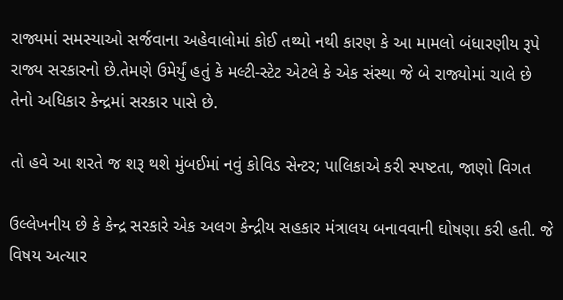રાજ્યમાં સમસ્યાઓ સર્જવાના અહેવાલોમાં કોઈ તથ્યો નથી કારણ કે આ મામલો બંધારણીય રૂપે રાજ્ય સરકારનો છે.તેમણે ઉમેર્યું હતું કે મલ્ટી-સ્ટેટ એટલે કે એક સંસ્થા જે બે રાજ્યોમાં ચાલે છે તેનો અધિકાર કેન્દ્રમાં સરકાર પાસે છે.

તો હવે આ શરતે જ શરૂ થશે મુંબઈમાં નવું કોવિડ સેન્ટર; પાલિકાએ કરી સ્પષ્ટતા, જાણો વિગત

ઉલ્લેખનીય છે કે કેન્દ્ર સરકારે એક અલગ કેન્દ્રીય સહકાર મંત્રાલય બનાવવાની ઘોષણા કરી હતી. જે વિષય અત્યાર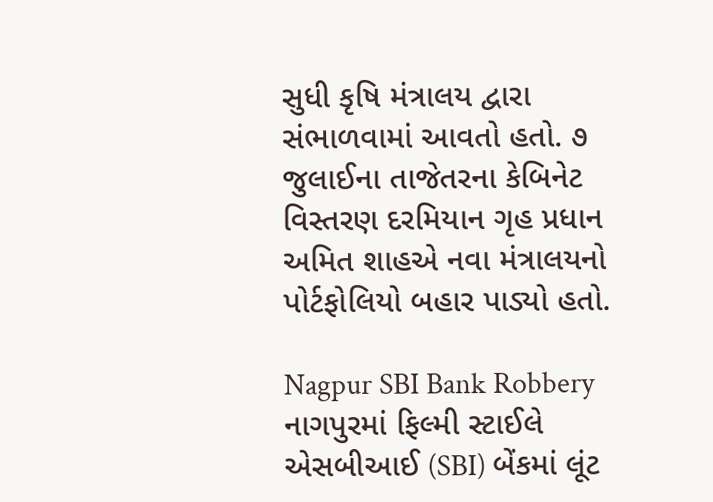સુધી કૃષિ મંત્રાલય દ્વારા સંભાળવામાં આવતો હતો. ૭ જુલાઈના તાજેતરના કેબિનેટ વિસ્તરણ દરમિયાન ગૃહ પ્રધાન અમિત શાહએ નવા મંત્રાલયનો પોર્ટફોલિયો બહાર પાડ્યો હતો.

Nagpur SBI Bank Robbery નાગપુરમાં ફિલ્મી સ્ટાઈલે એસબીઆઈ (SBI) બેંકમાં લૂંટ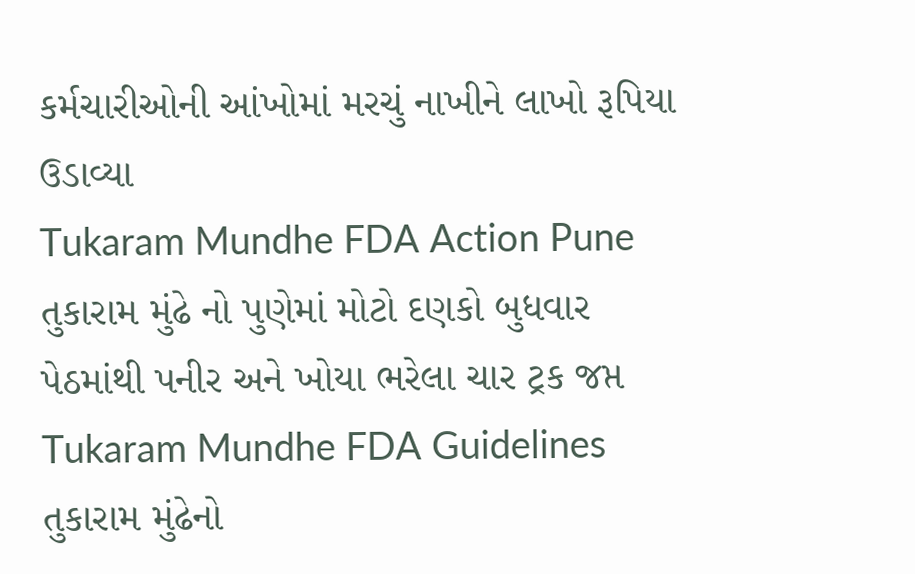કર્મચારીઓની આંખોમાં મરચું નાખીને લાખો રૂપિયા ઉડાવ્યા
Tukaram Mundhe FDA Action Pune તુકારામ મુંઢે નો પુણેમાં મોટો દણકો બુધવાર પેઠમાંથી પનીર અને ખોયા ભરેલા ચાર ટ્રક જપ્ત
Tukaram Mundhe FDA Guidelines તુકારામ મુંઢેનો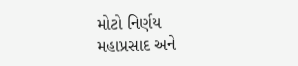મોટો નિર્ણય મહાપ્રસાદ અને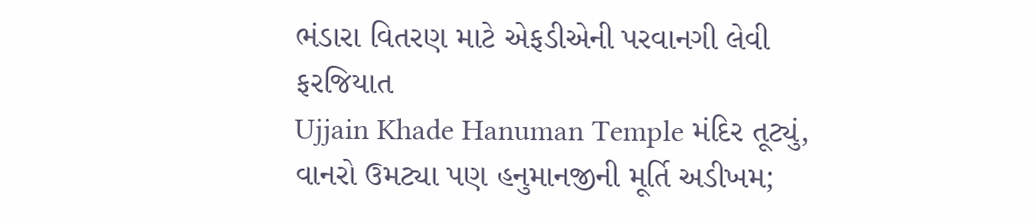ભંડારા વિતરણ માટે એફડીએની પરવાનગી લેવી ફરજિયાત
Ujjain Khade Hanuman Temple મંદિર તૂટ્યું, વાનરો ઉમટ્યા પણ હનુમાનજીની મૂર્તિ અડીખમ;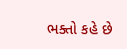ભક્તો કહે છે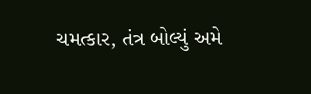ચમત્કાર, તંત્ર બોલ્યું અમે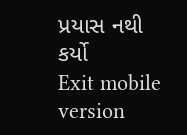પ્રયાસ નથી કર્યો
Exit mobile version